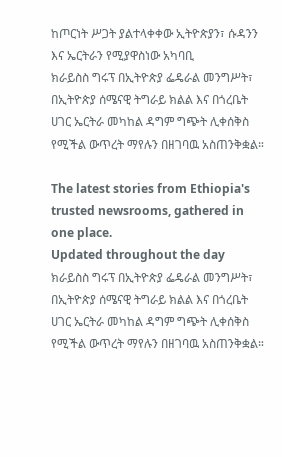ከጦርነት ሥጋት ያልተላቀቀው ኢትዮጵያን፣ ሱዳንን እና ኤርትራን የሚያዋስነው አካባቢ
ክራይስስ ግሩፕ በኢትዮጵያ ፌዴራል መንግሥት፣ በኢትዮጵያ ሰሜናዊ ትግራይ ክልል እና በጎረቤት ሀገር ኤርትራ መካከል ዳግም ግጭት ሊቀሰቅስ የሚችል ውጥረት ማየሉን በዘገባዉ አስጠንቅቋል።

The latest stories from Ethiopia's trusted newsrooms, gathered in one place.
Updated throughout the day
ክራይስስ ግሩፕ በኢትዮጵያ ፌዴራል መንግሥት፣ በኢትዮጵያ ሰሜናዊ ትግራይ ክልል እና በጎረቤት ሀገር ኤርትራ መካከል ዳግም ግጭት ሊቀሰቅስ የሚችል ውጥረት ማየሉን በዘገባዉ አስጠንቅቋል።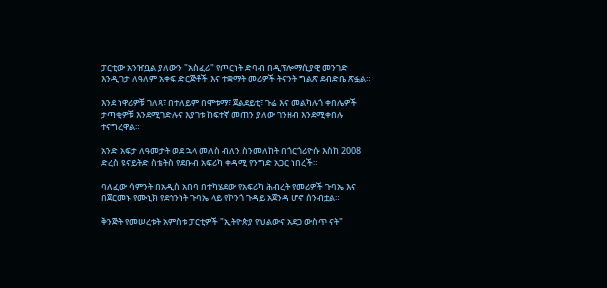ፓርቲው አንዠቧል ያለውን "አስፈሪ" የጦርነት ድባብ በዲፕሎማሲያዊ መንገድ እንዲገታ ለዓለም አቀፍ ድርጅቶች እና ተቋማት መሪዎች ትናንት ግልጽ ደብድቤ ጽፏል።

እንደ ነዋሪዎቹ ገለጻ፣ በተለይም በሞቱማ፣ ጀልደይቲ፣ ጉሬ እና መልካሉጎ ቀበሌዎች ታጣቂዎቹ እንደሚገድሉና እያገቱ ከፍተኛ መጠን ያለው ገንዘብ እንደሚቀበሉ ተናግረዋል።

አንድ አፍታ ለዓመታት ወደ ኋላ መለስ ብለን ስንመለከት በጎርጎሪዮሱ እስከ 2008 ድረስ ዩናይትድ ስቴትስ የደቡብ አፍሪካ ቀዳሚ የንግድ አጋር ነበረች።

ባለፈው ሳምንት በአዲስ አበባ በተካሄደው የአፍሪካ ሕብረት የመሪዎች ጉባኤ እና በጀርመኑ የሙኒክ የደኅንነት ጉባኤ ላይ የኮንጎ ጉዳይ አጀንዳ ሆኖ ሰንብቷል።

ቅንጅት የመሠረቱት አምስቱ ፓርቲዎች "ኢትዮጵያ የህልውና አደጋ ውስጥ ናት"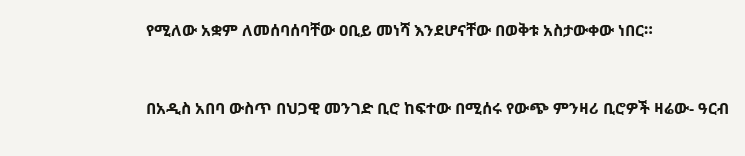የሚለው አቋም ለመሰባሰባቸው ዐቢይ መነሻ እንደሆናቸው በወቅቱ አስታውቀው ነበር።


በአዲስ አበባ ውስጥ በህጋዊ መንገድ ቢሮ ከፍተው በሚሰሩ የውጭ ምንዛሪ ቢሮዎች ዛሬው- ዓርብ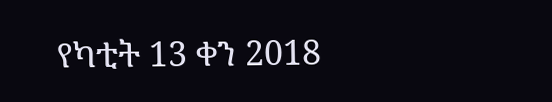የካቲት 13 ቀን 2018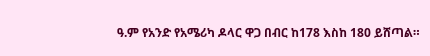ዓ.ም የአንድ የአሜሪካ ዶላር ዋጋ በብር ከ178 እስከ 180 ይሸጣል።